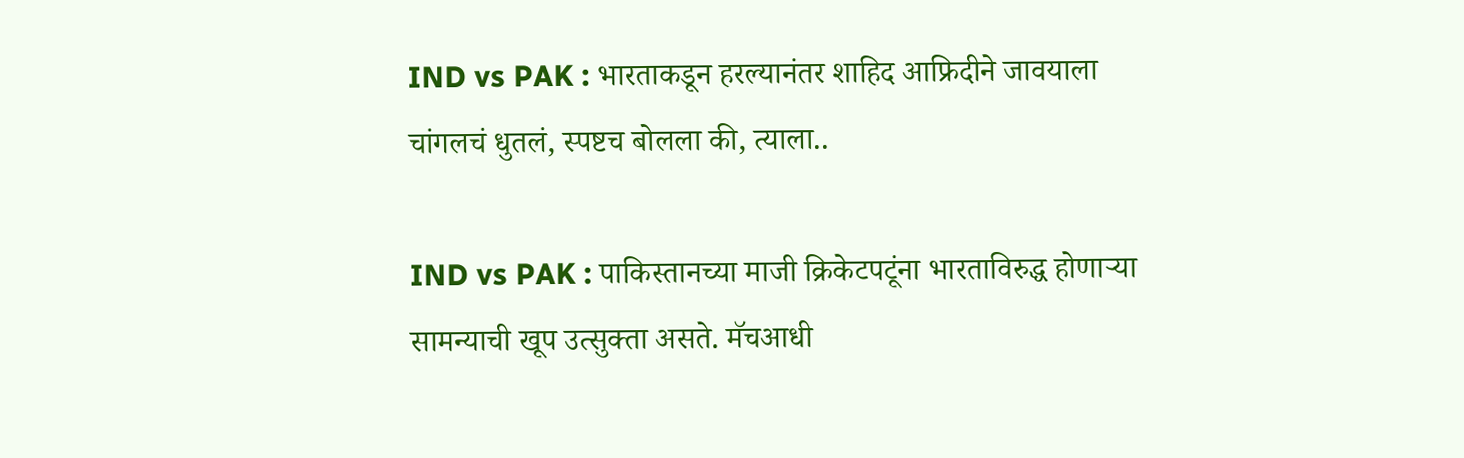IND vs PAK : भारताकडून हरल्यानंतर शाहिद आफ्रिदीने जावयाला चांगलचं धुतलं, स्पष्टच बोलला की, त्याला..

IND vs PAK : पाकिस्तानच्या माजी क्रिकेटपटूंना भारताविरुद्ध होणाऱ्या सामन्याची खूप उत्सुक्ता असते. मॅचआधी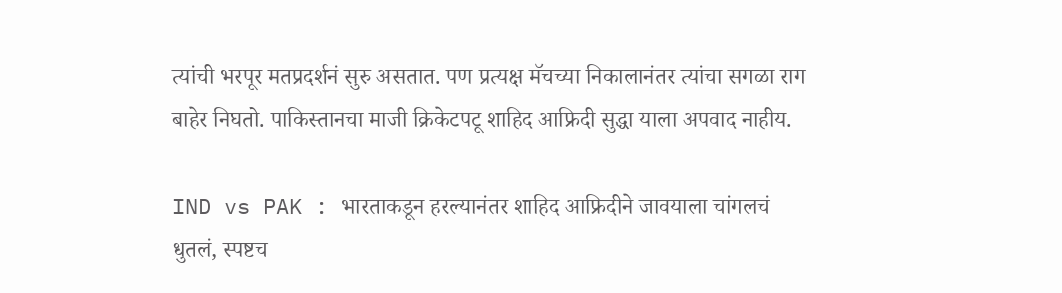त्यांची भरपूर मतप्रदर्शनं सुरु असतात. पण प्रत्यक्ष मॅचच्या निकालानंतर त्यांचा सगळा राग बाहेर निघतो. पाकिस्तानचा माजी क्रिकेटपटू शाहिद आफ्रिदी सुद्धा याला अपवाद नाहीय.

IND vs PAK : भारताकडून हरल्यानंतर शाहिद आफ्रिदीने जावयाला चांगलचं धुतलं, स्पष्टच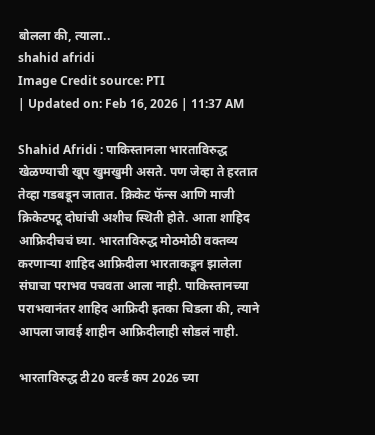बोलला की, त्याला..
shahid afridi
Image Credit source: PTI
| Updated on: Feb 16, 2026 | 11:37 AM

Shahid Afridi : पाकिस्तानला भारताविरुद्ध खेळण्याची खूप खुमखुमी असते. पण जेव्हा ते हरतात तेव्हा गडबडून जातात. क्रिकेट फॅन्स आणि माजी क्रिकेटपटू दोघांची अशीच स्थिती होते. आता शाहिद आफ्रिदीचचं घ्या. भारताविरुद्ध मोठमोठी वक्तव्य करणाऱ्या शाहिद आफ्रिदीला भारताकडून झालेला संघाचा पराभव पचवता आला नाही. पाकिस्तानच्या पराभवानंतर शाहिद आफ्रिदी इतका चिडला की, त्याने आपला जावई शाहीन आफ्रिदीलाही सोडलं नाही.

भारताविरुद्ध टी20 वर्ल्ड कप 2026 च्या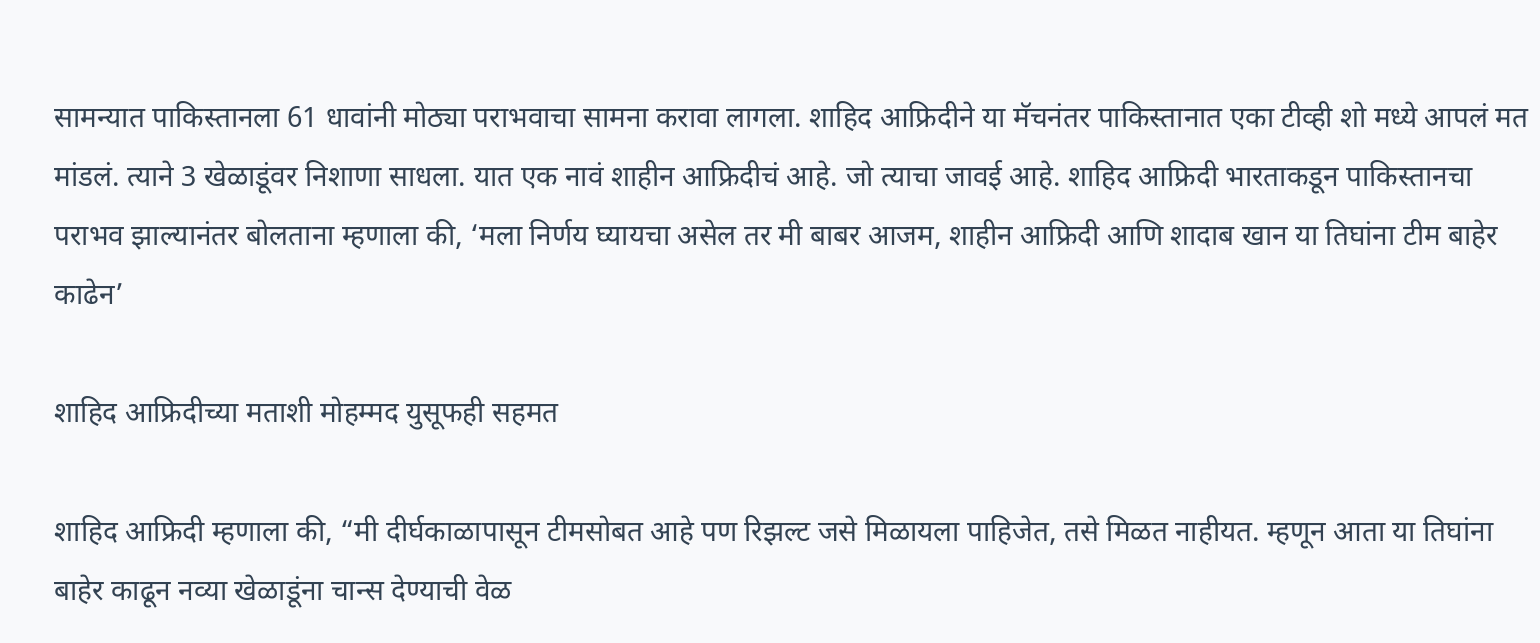सामन्यात पाकिस्तानला 61 धावांनी मोठ्या पराभवाचा सामना करावा लागला. शाहिद आफ्रिदीने या मॅचनंतर पाकिस्तानात एका टीव्ही शो मध्ये आपलं मत मांडलं. त्याने 3 खेळाडूंवर निशाणा साधला. यात एक नावं शाहीन आफ्रिदीचं आहे. जो त्याचा जावई आहे. शाहिद आफ्रिदी भारताकडून पाकिस्तानचा पराभव झाल्यानंतर बोलताना म्हणाला की, ‘मला निर्णय घ्यायचा असेल तर मी बाबर आजम, शाहीन आफ्रिदी आणि शादाब खान या तिघांना टीम बाहेर काढेन’

शाहिद आफ्रिदीच्या मताशी मोहम्मद युसूफही सहमत

शाहिद आफ्रिदी म्हणाला की, “मी दीर्घकाळापासून टीमसोबत आहे पण रिझल्ट जसे मिळायला पाहिजेत, तसे मिळत नाहीयत. म्हणून आता या तिघांना बाहेर काढून नव्या खेळाडूंना चान्स देण्याची वेळ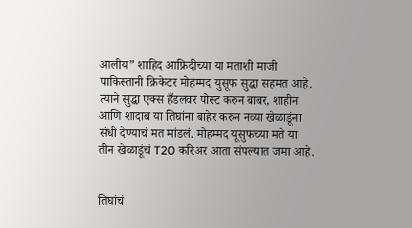आलीय” शाहिद आफ्रिदीच्या या मताशी माजी पाकिस्तानी क्रिकेटर मोहम्मद युसूफ सुद्धा सहमत आहे. त्याने सुद्धा एक्स हँडलवर पोस्ट करुन बाबर, शाहीन आणि शादाब या तिघांना बाहेर करुन नव्या खेळाडूंना संधी देण्याचं मत मांडलं. मोहम्मद यूसुफच्या मते या तीन खेळाडूंचं T20 करिअर आता संपल्यात जमा आहे.


तिघांचं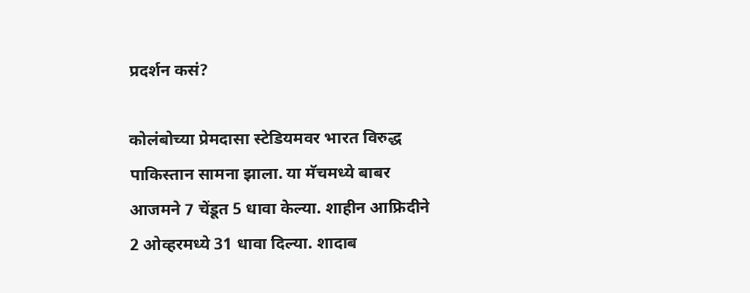प्रदर्शन कसं?

कोलंबोच्या प्रेमदासा स्टेडियमवर भारत विरुद्ध पाकिस्तान सामना झाला. या मॅचमध्ये बाबर आजमने 7 चेंडूत 5 धावा केल्या. शाहीन आफ्रिदीने 2 ओव्हरमध्ये 31 धावा दिल्या. शादाब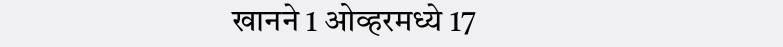खानने 1 ओव्हरमध्ये 17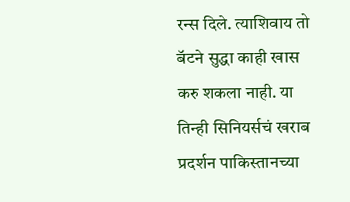रन्स दिले. त्याशिवाय तो बॅटने सुद्धा काही खास करु शकला नाही. या तिन्ही सिनियर्सचं खराब प्रदर्शन पाकिस्तानच्या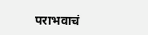पराभवाचं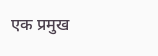एक प्रमुख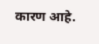कारण आहे.